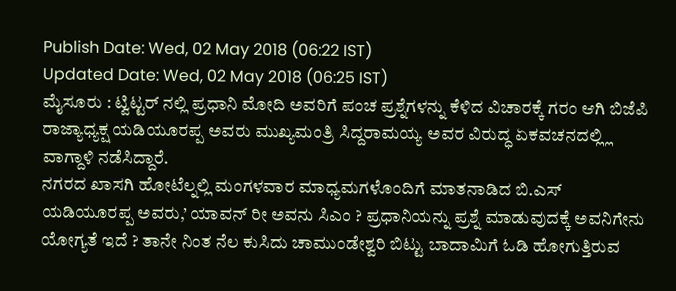Publish Date: Wed, 02 May 2018 (06:22 IST)
Updated Date: Wed, 02 May 2018 (06:25 IST)
ಮೈಸೂರು : ಟ್ವಿಟ್ಟರ್ ನಲ್ಲಿ ಪ್ರಧಾನಿ ಮೋದಿ ಅವರಿಗೆ ಪಂಚ ಪ್ರಶ್ನೆಗಳನ್ನು ಕೆಳಿದ ವಿಚಾರಕ್ಕೆ ಗರಂ ಆಗಿ ಬಿಜೆಪಿ ರಾಜ್ಯಾಧ್ಯಕ್ಷ ಯಡಿಯೂರಪ್ಪ ಅವರು ಮುಖ್ಯಮಂತ್ರಿ ಸಿದ್ದರಾಮಯ್ಯ ಅವರ ವಿರುದ್ಧ ಏಕವಚನದಲ್ಲ್ಲಿ ವಾಗ್ದಾಳಿ ನಡೆಸಿದ್ದಾರೆ.
ನಗರದ ಖಾಸಗಿ ಹೋಟೆಲ್ನಲ್ಲಿ ಮಂಗಳವಾರ ಮಾಧ್ಯಮಗಳೊಂದಿಗೆ ಮಾತನಾಡಿದ ಬಿ.ಎಸ್ ಯಡಿಯೂರಪ್ಪ ಅವರು,’ ಯಾವನ್ ರೀ ಅವನು ಸಿಎಂ ? ಪ್ರಧಾನಿಯನ್ನು ಪ್ರಶ್ನೆ ಮಾಡುವುದಕ್ಕೆ ಅವನಿಗೇನು ಯೋಗ್ಯತೆ ಇದೆ ? ತಾನೇ ನಿಂತ ನೆಲ ಕುಸಿದು ಚಾಮುಂಡೇಶ್ವರಿ ಬಿಟ್ಟು ಬಾದಾಮಿಗೆ ಓಡಿ ಹೋಗುತ್ತಿರುವ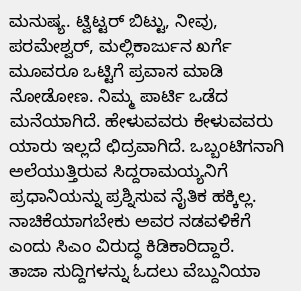ಮನುಷ್ಯ. ಟ್ವಿಟ್ಟರ್ ಬಿಟ್ಟು, ನೀವು, ಪರಮೇಶ್ವರ್, ಮಲ್ಲಿಕಾರ್ಜುನ ಖರ್ಗೆ ಮೂವರೂ ಒಟ್ಟಿಗೆ ಪ್ರವಾಸ ಮಾಡಿ ನೋಡೋಣ. ನಿಮ್ಮ ಪಾರ್ಟಿ ಒಡೆದ ಮನೆಯಾಗಿದೆ. ಹೇಳುವವರು ಕೇಳುವವರು ಯಾರು ಇಲ್ಲದೆ ಛಿದ್ರವಾಗಿದೆ. ಒಬ್ಬಂಟಿಗನಾಗಿ ಅಲೆಯುತ್ತಿರುವ ಸಿದ್ದರಾಮಯ್ಯನಿಗೆ ಪ್ರಧಾನಿಯನ್ನು ಪ್ರಶ್ನಿಸುವ ನೈತಿಕ ಹಕ್ಕಿಲ್ಲ. ನಾಚಿಕೆಯಾಗಬೇಕು ಅವರ ನಡವಳಿಕೆಗೆ ಎಂದು ಸಿಎಂ ವಿರುದ್ಧ ಕಿಡಿಕಾರಿದ್ದಾರೆ.
ತಾಜಾ ಸುದ್ದಿಗಳನ್ನು ಓದಲು ವೆಬ್ದುನಿಯಾ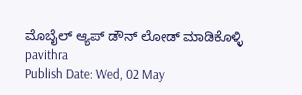ಮೊಬೈಲ್ ಆ್ಯಪ್ ಡೌನ್ ಲೋಡ್ ಮಾಡಿಕೊಳ್ಳಿ
pavithra
Publish Date: Wed, 02 May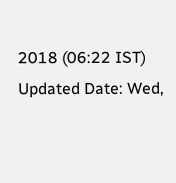2018 (06:22 IST)
Updated Date: Wed,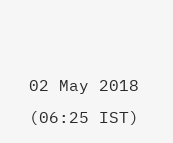02 May 2018 (06:25 IST)